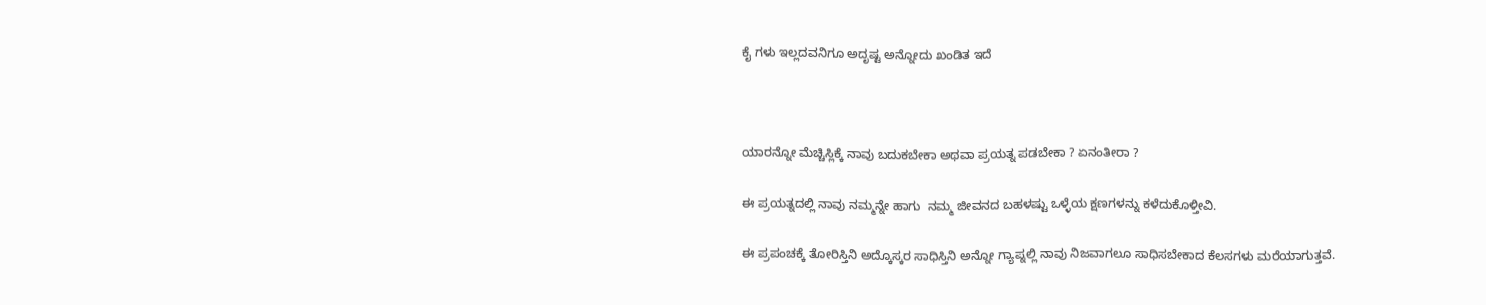ಕೈ ಗಳು ಇಲ್ಲದವನಿಗೂ ಅದೃಷ್ಟ ಅನ್ನೋದು ಖಂಡಿತ ಇದೆ



ಯಾರನ್ನೋ ಮೆಚ್ಚಿಸ್ಲಿಕ್ಕೆ ನಾವು ಬದುಕಬೇಕಾ ಅಥವಾ ಪ್ರಯತ್ನ ಪಡಬೇಕಾ ? ಏನಂತೀರಾ ?

ಈ ಪ್ರಯತ್ನದಲ್ಲಿ ನಾವು ನಮ್ಮನ್ನೇ ಹಾಗು  ನಮ್ಮ ಜೀವನದ ಬಹಳಷ್ಟು ಒಳ್ಳೆಯ ಕ್ಷಣಗಳನ್ನು ಕಳೆದುಕೊಳ್ತೀವಿ.

ಈ ಪ್ರಪಂಚಕ್ಕೆ ತೋರಿಸ್ತಿನಿ ಅದ್ಕೊಸ್ಕರ ಸಾಧಿಸ್ತಿನಿ ಅನ್ನೋ ಗ್ಯಾಪ್ನಲ್ಲಿ ನಾವು ನಿಜವಾಗಲೂ ಸಾಧಿಸಬೇಕಾದ ಕೆಲಸಗಳು ಮರೆಯಾಗುತ್ತವೆ.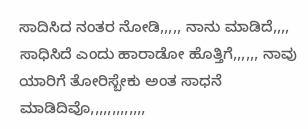ಸಾದಿಸಿದ ನಂತರ ನೋಡಿ,,,,, ನಾನು ಮಾಡಿದೆ,,,, ಸಾಧಿಸಿದೆ ಎಂದು ಹಾರಾಡೋ ಹೊತ್ತಿಗೆ,,,,,, ನಾವು ಯಾರಿಗೆ ತೋರಿಸ್ಬೇಕು ಅಂತ ಸಾಧನೆ ಮಾಡಿದಿವೊ,,,,,,,,,,,,,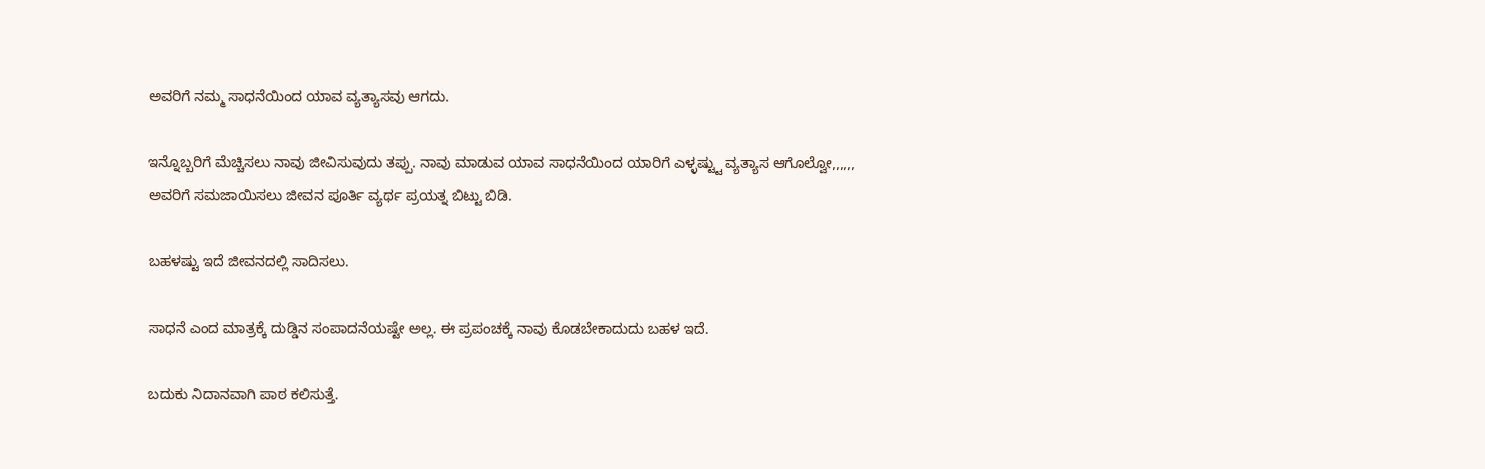ಅವರಿಗೆ ನಮ್ಮ ಸಾಧನೆಯಿಂದ ಯಾವ ವ್ಯತ್ಯಾಸವು ಆಗದು.

ಇನ್ನೊಬ್ಬರಿಗೆ ಮೆಚ್ಚಿಸಲು ನಾವು ಜೀವಿಸುವುದು ತಪ್ಪು. ನಾವು ಮಾಡುವ ಯಾವ ಸಾಧನೆಯಿಂದ ಯಾರಿಗೆ ಎಳ್ಳಷ್ಟ್ಟು ವ್ಯತ್ಯಾಸ ಆಗೊಲ್ವೋ,,,,,, ಅವರಿಗೆ ಸಮಜಾಯಿಸಲು ಜೀವನ ಪೂರ್ತಿ ವ್ಯರ್ಥ ಪ್ರಯತ್ನ ಬಿಟ್ಟು ಬಿಡಿ.

ಬಹಳಷ್ಟು ಇದೆ ಜೀವನದಲ್ಲಿ ಸಾದಿಸಲು.

ಸಾಧನೆ ಎಂದ ಮಾತ್ರಕ್ಕೆ ದುಡ್ಡಿನ ಸಂಪಾದನೆಯಷ್ಟೇ ಅಲ್ಲ. ಈ ಪ್ರಪಂಚಕ್ಕೆ ನಾವು ಕೊಡಬೇಕಾದುದು ಬಹಳ ಇದೆ.

ಬದುಕು ನಿದಾನವಾಗಿ ಪಾಠ ಕಲಿಸುತ್ತೆ.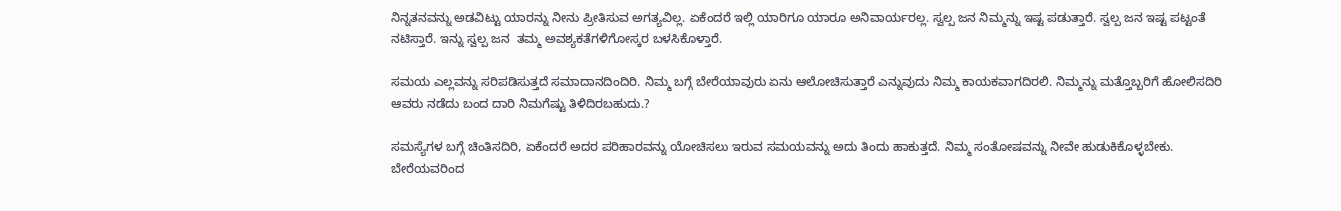ನಿನ್ನತನವನ್ನು ಅಡವಿಟ್ಟು ಯಾರನ್ನು ನೀನು ಪ್ರೀತಿಸುವ ಅಗತ್ಯವಿಲ್ಲ. ಏಕೆಂದರೆ ಇಲ್ಲಿ ಯಾರಿಗೂ ಯಾರೂ ಅನಿವಾರ್ಯರಲ್ಲ. ಸ್ವಲ್ಪ ಜನ ನಿಮ್ಮನ್ನು ಇಷ್ಟ ಪಡುತ್ತಾರೆ. ಸ್ವಲ್ಪ ಜನ ಇಷ್ಟ ಪಟ್ಟಂತೆ ನಟಿಸ್ತಾರೆ. ಇನ್ನು ಸ್ವಲ್ಪ ಜನ  ತಮ್ಮ ಅವಶ್ಯಕತೆಗಳಿಗೋಸ್ಕರ ಬಳಸಿಕೊಳ್ತಾರೆ.

ಸಮಯ ಎಲ್ಲವನ್ನು ಸರಿಪಡಿಸುತ್ತದೆ ಸಮಾದಾನದಿಂದಿರಿ. ನಿಮ್ಮ ಬಗ್ಗೆ ಬೇರೆಯಾವುರು ಏನು ಆಲೋಚಿಸುತ್ತಾರೆ ಎನ್ನುವುದು ನಿಮ್ಮ ಕಾಯಕವಾಗದಿರಲಿ. ನಿಮ್ಮನ್ನು ಮತ್ತೊಬ್ಬರಿಗೆ ಹೋಲಿಸದಿರಿ ಆವರು ನಡೆದು ಬಂದ ದಾರಿ ನಿಮಗೆಷ್ಟು ತಿಳಿದಿರಬಹುದು.?

ಸಮಸ್ಯೆಗಳ ಬಗ್ಗೆ ಚಿಂತಿಸದಿರಿ, ಏಕೆಂದರೆ ಅದರ ಪರಿಹಾರವನ್ನು ಯೋಚಿಸಲು ಇರುವ ಸಮಯವನ್ನು ಅದು ತಿಂದು ಹಾಕುತ್ತದೆ. ನಿಮ್ಮ ಸಂತೋಷವನ್ನು ನೀವೇ ಹುಡುಕಿಕೊಳ್ಳಬೇಕು. ಬೇರೆಯವರಿಂದ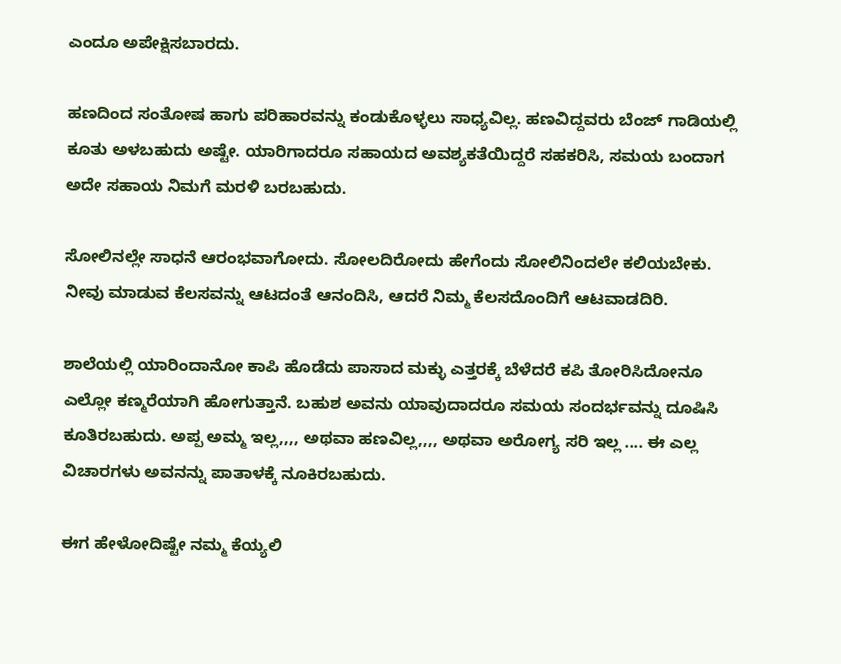ಎಂದೂ ಅಪೇಕ್ಷಿಸಬಾರದು.

ಹಣದಿಂದ ಸಂತೋಷ ಹಾಗು ಪರಿಹಾರವನ್ನು ಕಂಡುಕೊಳ್ಳಲು ಸಾಧ್ಯವಿಲ್ಲ. ಹಣವಿದ್ದವರು ಬೆಂಜ್ ಗಾಡಿಯಲ್ಲಿ ಕೂತು ಅಳಬಹುದು ಅಷ್ಟೇ. ಯಾರಿಗಾದರೂ ಸಹಾಯದ ಅವಶ್ಯಕತೆಯಿದ್ದರೆ ಸಹಕರಿಸಿ, ಸಮಯ ಬಂದಾಗ ಅದೇ ಸಹಾಯ ನಿಮಗೆ ಮರಳಿ ಬರಬಹುದು.

ಸೋಲಿನಲ್ಲೇ ಸಾಧನೆ ಆರಂಭವಾಗೋದು. ಸೋಲದಿರೋದು ಹೇಗೆಂದು ಸೋಲಿನಿಂದಲೇ ಕಲಿಯಬೇಕು. ನೀವು ಮಾಡುವ ಕೆಲಸವನ್ನು ಆಟದಂತೆ ಆನಂದಿಸಿ, ಆದರೆ ನಿಮ್ಮ ಕೆಲಸದೊಂದಿಗೆ ಆಟವಾಡದಿರಿ.

ಶಾಲೆಯಲ್ಲಿ ಯಾರಿಂದಾನೋ ಕಾಪಿ ಹೊಡೆದು ಪಾಸಾದ ಮಕ್ಳು ಎತ್ತರಕ್ಕೆ ಬೆಳೆದರೆ ಕಪಿ ತೋರಿಸಿದೋನೂ ಎಲ್ಲೋ ಕಣ್ಮರೆಯಾಗಿ ಹೋಗುತ್ತಾನೆ. ಬಹುಶ ಅವನು ಯಾವುದಾದರೂ ಸಮಯ ಸಂದರ್ಭವನ್ನು ದೂಷಿಸಿ ಕೂತಿರಬಹುದು. ಅಪ್ಪ ಅಮ್ಮ ಇಲ್ಲ,,,, ಅಥವಾ ಹಣವಿಲ್ಲ,,,, ಅಥವಾ ಅರೋಗ್ಯ ಸರಿ ಇಲ್ಲ .... ಈ ಎಲ್ಲ ವಿಚಾರಗಳು ಅವನನ್ನು ಪಾತಾಳಕ್ಕೆ ನೂಕಿರಬಹುದು.

ಈಗ ಹೇಳೋದಿಷ್ಟೇ ನಮ್ಮ ಕೆಯ್ಯಲಿ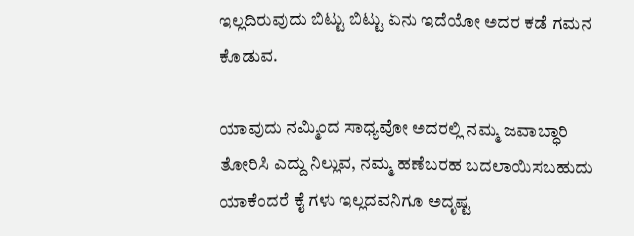ಇಲ್ಲದಿರುವುದು ಬಿಟ್ಟು ಬಿಟ್ಟು ಏನು ಇದೆಯೋ ಅದರ ಕಡೆ ಗಮನ ಕೊಡುವ.

ಯಾವುದು ನಮ್ಮಿಂದ ಸಾಧ್ಯವೋ ಅದರಲ್ಲಿ ನಮ್ಮ ಜವಾಬ್ಧಾರಿ ತೋರಿಸಿ ಎದ್ದು ನಿಲ್ಲುವ, ನಮ್ಮ ಹಣೆಬರಹ ಬದಲಾಯಿಸಬಹುದು ಯಾಕೆಂದರೆ ಕೈ ಗಳು ಇಲ್ಲದವನಿಗೂ ಅದೃಷ್ಟ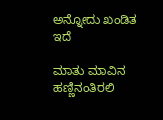ಅನ್ನೋದು ಖಂಡಿತ ಇದೆ

ಮಾತು ಮಾವಿನ ಹಣ್ಣಿನಂತಿರಲಿ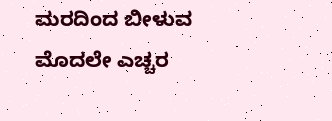ಮರದಿಂದ ಬೀಳುವ ಮೊದಲೇ ಎಚ್ಚರ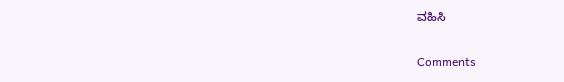ವಹಿಸಿ

Comments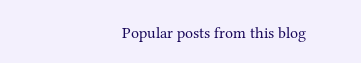Popular posts from this blog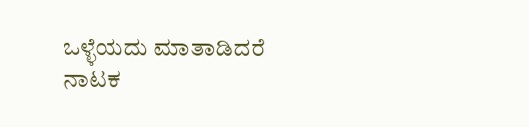ಒಳ್ಳೆಯದು ಮಾತಾಡಿದರೆ ನಾಟಕ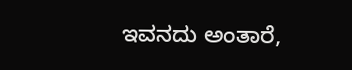ಇವನದು ಅಂತಾರೆ,